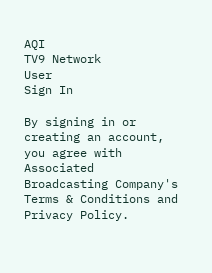AQI
TV9 Network
User
Sign In

By signing in or creating an account, you agree with Associated Broadcasting Company's Terms & Conditions and Privacy Policy.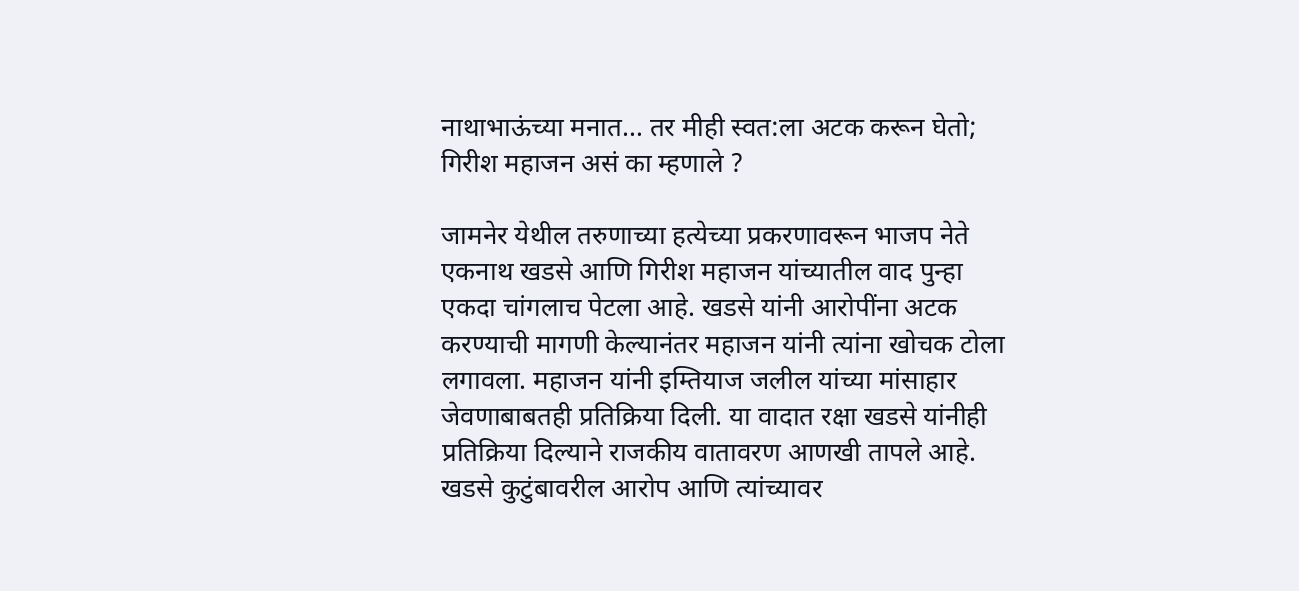नाथाभाऊंच्या मनात… तर मीही स्वत:ला अटक करून घेतो; गिरीश महाजन असं का म्हणाले ?

जामनेर येथील तरुणाच्या हत्येच्या प्रकरणावरून भाजप नेते एकनाथ खडसे आणि गिरीश महाजन यांच्यातील वाद पुन्हा एकदा चांगलाच पेटला आहे. खडसे यांनी आरोपींना अटक करण्याची मागणी केल्यानंतर महाजन यांनी त्यांना खोचक टोला लगावला. महाजन यांनी इम्तियाज जलील यांच्या मांसाहार जेवणाबाबतही प्रतिक्रिया दिली. या वादात रक्षा खडसे यांनीही प्रतिक्रिया दिल्याने राजकीय वातावरण आणखी तापले आहे. खडसे कुटुंबावरील आरोप आणि त्यांच्यावर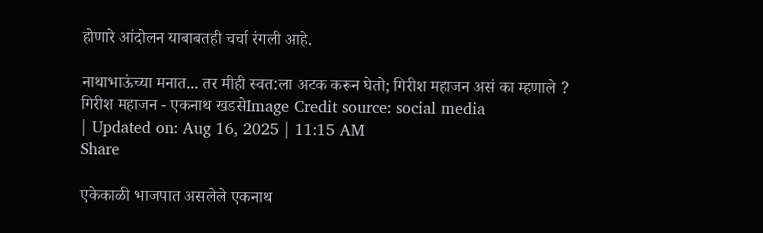होणारे आंदोलन याबाबतही चर्चा रंगली आहे.

नाथाभाऊंच्या मनात... तर मीही स्वत:ला अटक करून घेतो; गिरीश महाजन असं का म्हणाले ?
गिरीश महाजन - एकनाथ खडसेImage Credit source: social media
| Updated on: Aug 16, 2025 | 11:15 AM
Share

एकेकाळी भाजपात असलेले एकनाथ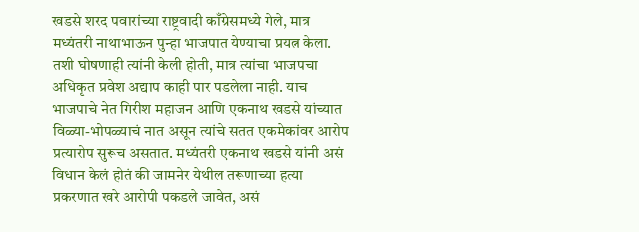खडसे शरद पवारांच्या राष्ट्रवादी काँग्रेसमध्ये गेले, मात्र मध्यंतरी नाथाभाऊन पुन्हा भाजपात येण्याचा प्रयत्न केला. तशी घोषणाही त्यांनी केली होती, मात्र त्यांचा भाजपचा अधिकृत प्रवेश अद्याप काही पार पडलेला नाही. याच भाजपाचे नेत गिरीश महाजन आणि एकनाथ खडसे यांच्यात विळ्या-भोपळ्याचं नात असून त्यांचे सतत एकमेकांवर आरोप प्रत्यारोप सुरूच असतात. मध्यंतरी एकनाथ खडसे यांनी असं विधान केलं होतं की जामनेर येथील तरूणाच्या हत्या प्रकरणात खरे आरोपी पकडले जावेत, असं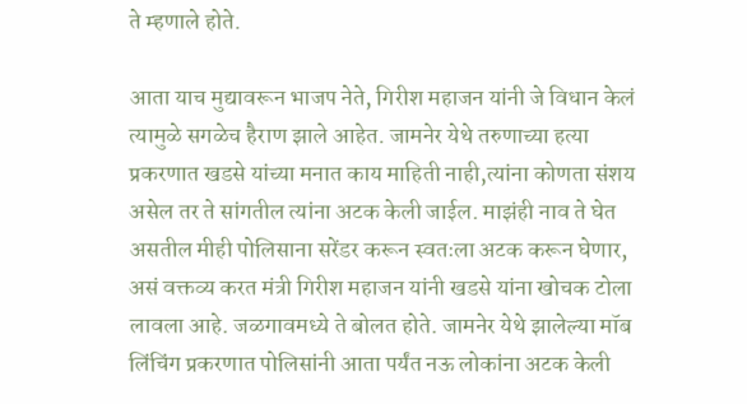ते म्हणाले होते.

आता याच मुद्यावरून भाजप नेते, गिरीश महाजन यांनी जे विधान केलं त्यामुळे सगळेच हैराण झाले आहेत. जामनेर येथे तरुणाच्या हत्या प्रकरणात खडसे यांच्या मनात काय माहिती नाही,त्यांना कोणता संशय असेल तर ते सांगतील त्यांना अटक केली जाईल. माझंही नाव ते घेत असतील मीही पोलिसाना सरेंडर करून स्वतःला अटक करून घेणार, असं वक्तव्य करत मंत्री गिरीश महाजन यांनी खडसे यांना खोचक टोला लावला आहे. जळगावमध्ये ते बोलत होते. जामनेर येथे झालेल्या मॉब लिंचिंग प्रकरणात पोलिसांनी आता पर्यंत नऊ लोकांना अटक केली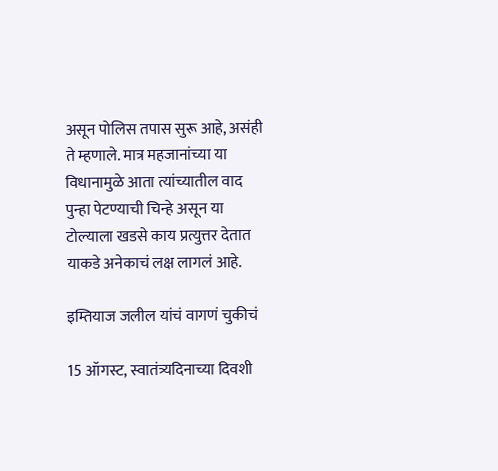असून पोलिस तपास सुरू आहे, असंही ते म्हणाले. मात्र महजानांच्या या विधानामुळे आता त्यांच्यातील वाद पुन्हा पेटण्याची चिन्हे असून या टोल्याला खडसे काय प्रत्युत्तर देतात याकडे अनेकाचं लक्ष लागलं आहे.

इम्तियाज जलील यांचं वागणं चुकीचं

15 ऑगस्ट, स्वातंत्र्यदिनाच्या दिवशी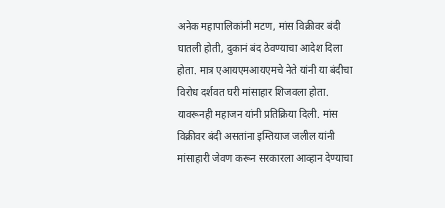अनेक महापालिकांनी मटण, मांस विक्रीवर बंदी घातली होती, दुकानं बंद ठेवण्याचा आदेश दिला होता. मात्र एआयएमआयएमचे नेते यांनी या बंदीचा विरोध दर्शवत घरी मांसाहार शिजवला होता. यावरूनही महाजन यांनी प्रतिक्रिया दिली. मांस विक्रीवर बंदी असतांना इम्तियाज जलील यांनी मांसाहारी जेवण करून सरकारला आव्हान देण्याचा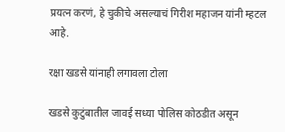प्रयत्न करणं, हे चुकीचे असल्याचं गिरीश महाजन यांनी म्हटल आहे.

रक्षा खडसे यांनाही लगावला टोला

खडसे कुटुंबातील जावई सध्या पोलिस कोठडीत असून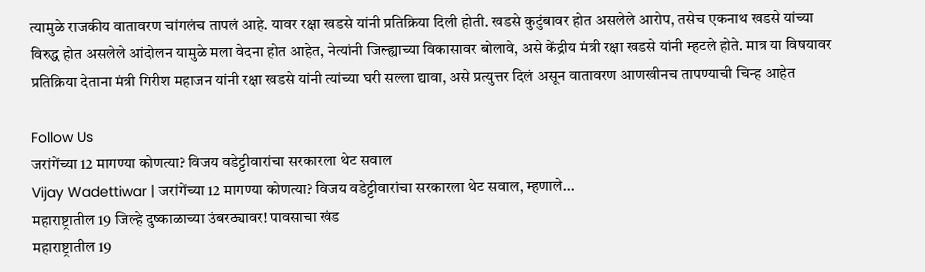त्यामुळे राजकीय वातावरण चांगलंच तापलं आहे. यावर रक्षा खडसे यांनी प्रतिक्रिया दिली होती. खडसे कुटुंबावर होत असलेले आरोप, तसेच एकनाथ खडसे यांच्या विरुद्ध होत असलेले आंदोलन यामुळे मला वेदना होत आहेत, नेत्यांनी जिल्ह्याच्या विकासावर बोलावे, असे केंद्रीय मंत्री रक्षा खडसे यांनी म्हटले होते. मात्र या विषयावर प्रतिक्रिया देताना मंत्री गिरीश महाजन यांनी रक्षा खडसे यांनी त्यांच्या घरी सल्ला द्यावा, असे प्रत्युत्तर दिलं असून वातावरण आणखीनच तापण्याची चिन्ह आहेत

Follow Us
जरांगेंच्या 12 मागण्या कोणत्या? विजय वडेट्टीवारांचा सरकारला थेट सवाल
Vijay Wadettiwar | जरांगेंच्या 12 मागण्या कोणत्या? विजय वडेट्टीवारांचा सरकारला थेट सवाल, म्हणाले...
महाराष्ट्रातील 19 जिल्हे दुष्काळाच्या उंबरठ्यावर! पावसाचा खंड
महाराष्ट्रातील 19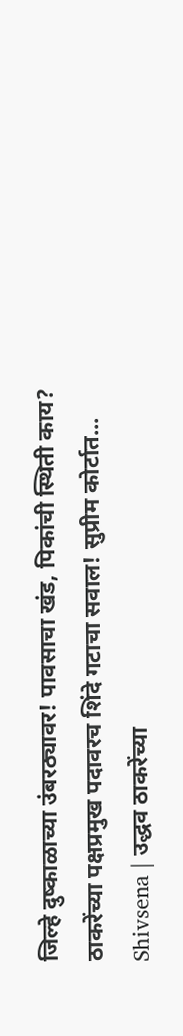जिल्हे दुष्काळाच्या उंबरठ्यावर! पावसाचा खंड, पिकांची स्थिती काय?
ठाकरेंच्या पक्षप्रमुख पदावरच शिंदे गटाचा सवाल! सुप्रीम कोर्टात...
Shivsena | उद्धव ठाकरेंच्या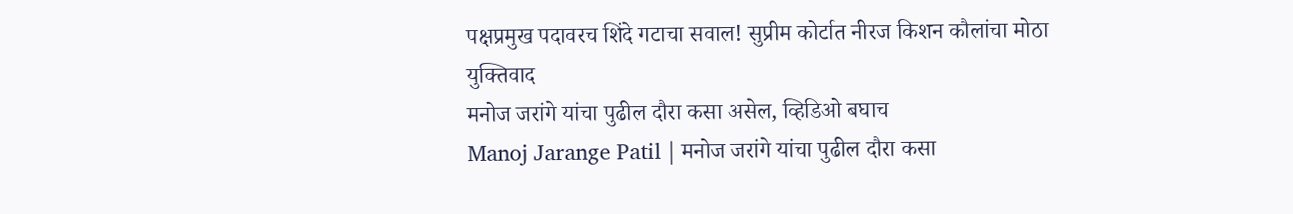पक्षप्रमुख पदावरच शिंदे गटाचा सवाल! सुप्रीम कोर्टात नीरज किशन कौलांचा मोठा युक्तिवाद
मनोज जरांगे यांचा पुढील दौरा कसा असेल, व्हिडिओ बघाच
Manoj Jarange Patil | मनोज जरांगे यांचा पुढील दौरा कसा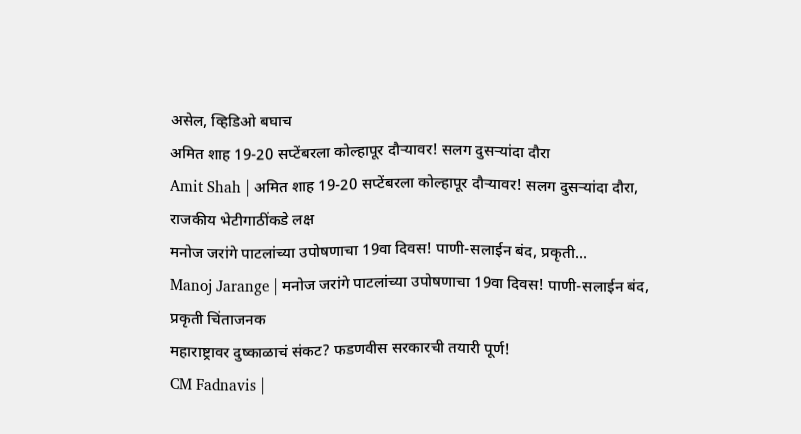असेल, व्हिडिओ बघाच
अमित शाह 19-20 सप्टेंबरला कोल्हापूर दौऱ्यावर! सलग दुसऱ्यांदा दौरा
Amit Shah | अमित शाह 19-20 सप्टेंबरला कोल्हापूर दौऱ्यावर! सलग दुसऱ्यांदा दौरा, राजकीय भेटीगाठींकडे लक्ष
मनोज जरांगे पाटलांच्या उपोषणाचा 19वा दिवस! पाणी-सलाईन बंद, प्रकृती...
Manoj Jarange | मनोज जरांगे पाटलांच्या उपोषणाचा 19वा दिवस! पाणी-सलाईन बंद, प्रकृती चिंताजनक
महाराष्ट्रावर दुष्काळाचं संकट? फडणवीस सरकारची तयारी पूर्ण!
CM Fadnavis |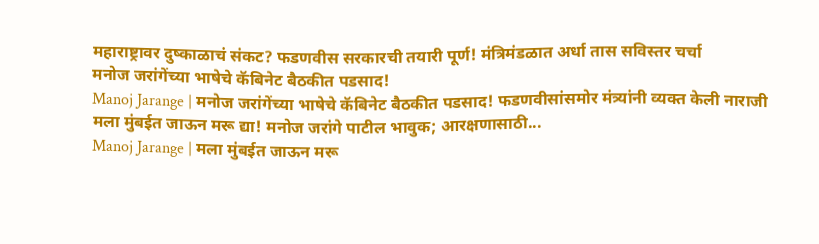महाराष्ट्रावर दुष्काळाचं संकट? फडणवीस सरकारची तयारी पूर्ण! मंत्रिमंडळात अर्धा तास सविस्तर चर्चा
मनोज जरांगेंच्या भाषेचे कॅबिनेट बैठकीत पडसाद!
Manoj Jarange | मनोज जरांगेंच्या भाषेचे कॅबिनेट बैठकीत पडसाद! फडणवीसांसमोर मंत्र्यांनी व्यक्त केली नाराजी
मला मुंबईत जाऊन मरू द्या! मनोज जरांगे पाटील भावुक; आरक्षणासाठी...
Manoj Jarange | मला मुंबईत जाऊन मरू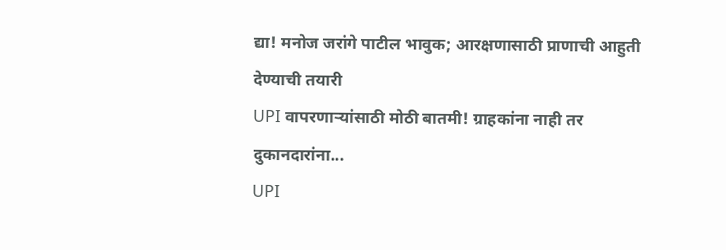द्या! मनोज जरांगे पाटील भावुक; आरक्षणासाठी प्राणाची आहुती देण्याची तयारी
UPI वापरणाऱ्यांसाठी मोठी बातमी! ग्राहकांना नाही तर दुकानदारांना...
UPI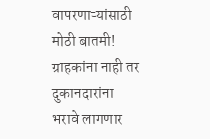वापरणाऱ्यांसाठी मोठी बातमी! ग्राहकांना नाही तर दुकानदारांना भरावे लागणार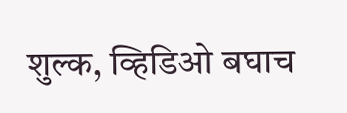शुल्क, व्हिडिओ बघाच